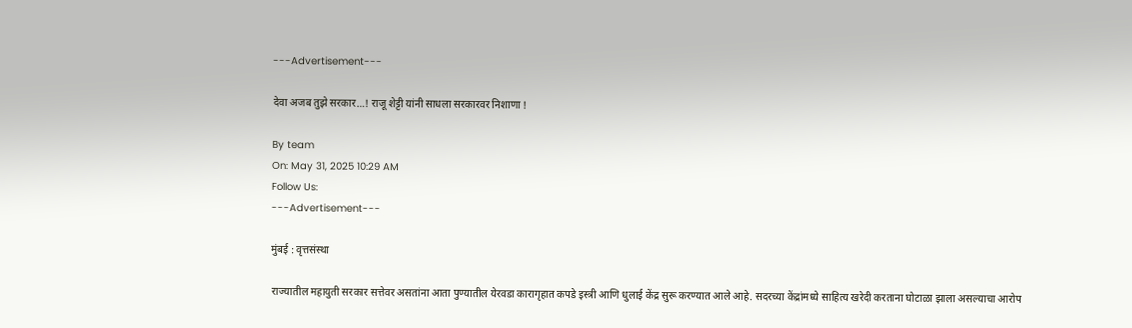---Advertisement---

देवा अजब तुझे सरकार…! राजू शेट्टी यांनी साधला सरकारवर निशाणा !

By team
On: May 31, 2025 10:29 AM
Follow Us:
---Advertisement---

मुंबई : वृत्तसंस्था

राज्यातील महायुती सरकार सत्तेवर असतांना आता पुण्यातील येरवडा कारागृहात कपडे इस्त्री आणि धुलाई केंद्र सुरू करण्यात आले आहे. सदरच्या केंद्रांमध्ये साहित्य खरेदी करताना घोटाळा झाला असल्याचा आरोप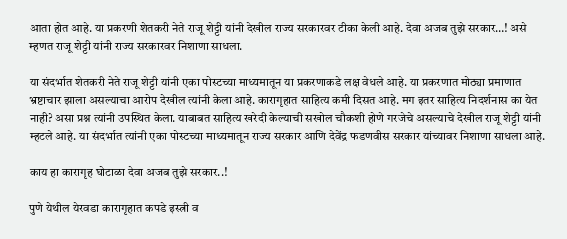आता होत आहे. या प्रकरणी शेतकरी नेते राजू शेट्टी यांनी देखील राज्य सरकारवर टीका केली आहे. देवा अजब तुझे सरकार…! असे म्हणत राजू शेट्टी यांनी राज्य सरकारवर निशाणा साधला.

या संदर्भात शेतकरी नेते राजू शेट्टी यांनी एका पोस्टच्या माध्यमातून या प्रकरणाकडे लक्ष वेधले आहे. या प्रकरणात मोठ्या प्रमाणात भ्रष्टाचार झाला असल्याचा आरोप देखील त्यांनी केला आहे. कारागृहात साहित्य कमी दिसत आहे. मग इतर साहित्य निदर्शनास का येत नाही? असा प्रश्न त्यांनी उपस्थित केला. याबाबत साहित्य खरेदी केल्याची सखोल चौकशी होणे गरजेचे असल्याचे देखील राजू शेट्टी यांनी म्हटले आहे. या संदर्भात त्यांनी एका पोस्टच्या माध्यमातून राज्य सरकार आणि देवेंद्र फडणवीस सरकार यांच्यावर निशाणा साधला आहे.

काय हा कारागृह घोटाळा देवा अजब तुझे सरकार..!

पुणे येथील येरवडा कारागृहात कपडे इस्त्री व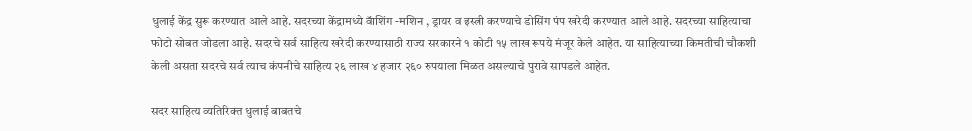धुलाई केंद्र सुरू करण्यात आले आहे. सदरच्या केंद्रामध्ये वॅाशिंग -मशिन , ड्रायर व इस्त्री करण्याचे डोसिंग पंप खरेदी करण्यात आले आहे. सदरच्या साहित्याचा फोटो सोबत जोडला आहे. सदरचे सर्व साहित्य खरेदी करण्यासाठी राज्य सरकारने १ कोटी १५ लाख रूपये मंजूर केले आहेत. या साहित्याच्या किमतीची चौकशी केली असता सदरचे सर्व त्याच कंपनीचे साहित्य २६ लाख ४ हजार २६० रुपयाला मिळत असल्याचे पुरावे सापडले आहेत.

सदर साहित्य व्यतिरिक्त धुलाई बाबतचे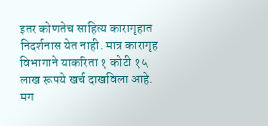इतर कोणतेच साहित्य कारागृहात निदर्शनास येत नाही. मात्र कारागृह विभागाने याकरिता १ कोटी १५ लाख रूपये खर्च दाखविला आहे. मग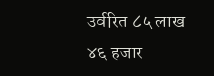उर्वरित ८५ लाख ४६ हजार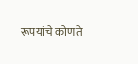रूपयांचे कोणते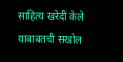साहित्य खरेदी केले याबाबतची सखोल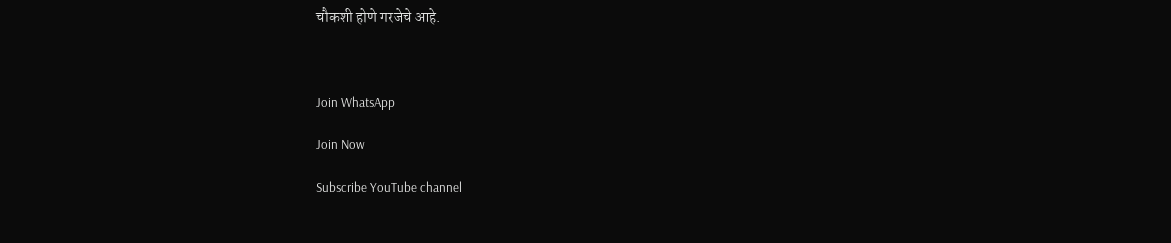चौकशी होणे गरजेचे आहे.



Join WhatsApp

Join Now

Subscribe YouTube channel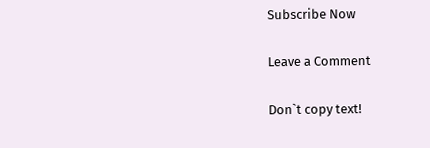Subscribe Now

Leave a Comment

Don`t copy text!